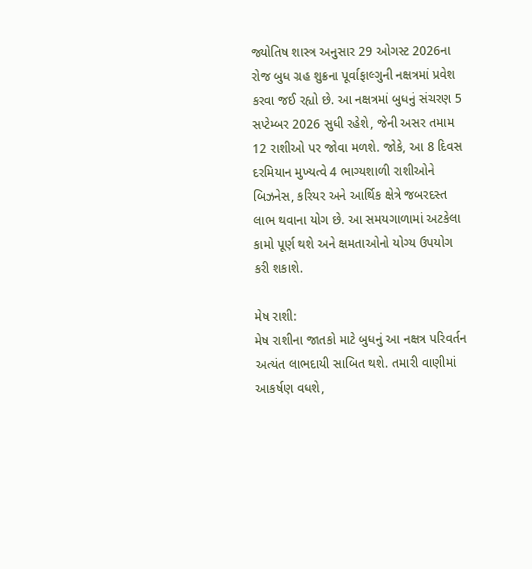જ્યોતિષ શાસ્ત્ર અનુસાર 29 ઓગસ્ટ 2026ના રોજ બુધ ગ્રહ શુક્રના પૂર્વાફાલ્ગુની નક્ષત્રમાં પ્રવેશ કરવા જઈ રહ્યો છે. આ નક્ષત્રમાં બુધનું સંચરણ 5 સપ્ટેમ્બર 2026 સુધી રહેશે, જેની અસર તમામ 12 રાશીઓ પર જોવા મળશે. જોકે, આ 8 દિવસ દરમિયાન મુખ્યત્વે 4 ભાગ્યશાળી રાશીઓને બિઝનેસ, કરિયર અને આર્થિક ક્ષેત્રે જબરદસ્ત લાભ થવાના યોગ છે. આ સમયગાળામાં અટકેલા કામો પૂર્ણ થશે અને ક્ષમતાઓનો યોગ્ય ઉપયોગ કરી શકાશે.

મેષ રાશી:
મેષ રાશીના જાતકો માટે બુધનું આ નક્ષત્ર પરિવર્તન અત્યંત લાભદાયી સાબિત થશે. તમારી વાણીમાં આકર્ષણ વધશે,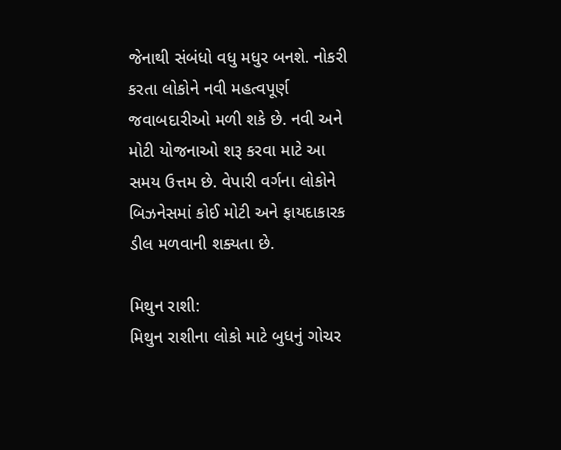જેનાથી સંબંધો વધુ મધુર બનશે. નોકરી કરતા લોકોને નવી મહત્વપૂર્ણ જવાબદારીઓ મળી શકે છે. નવી અને મોટી યોજનાઓ શરૂ કરવા માટે આ સમય ઉત્તમ છે. વેપારી વર્ગના લોકોને બિઝનેસમાં કોઈ મોટી અને ફાયદાકારક ડીલ મળવાની શક્યતા છે.

મિથુન રાશી:
મિથુન રાશીના લોકો માટે બુધનું ગોચર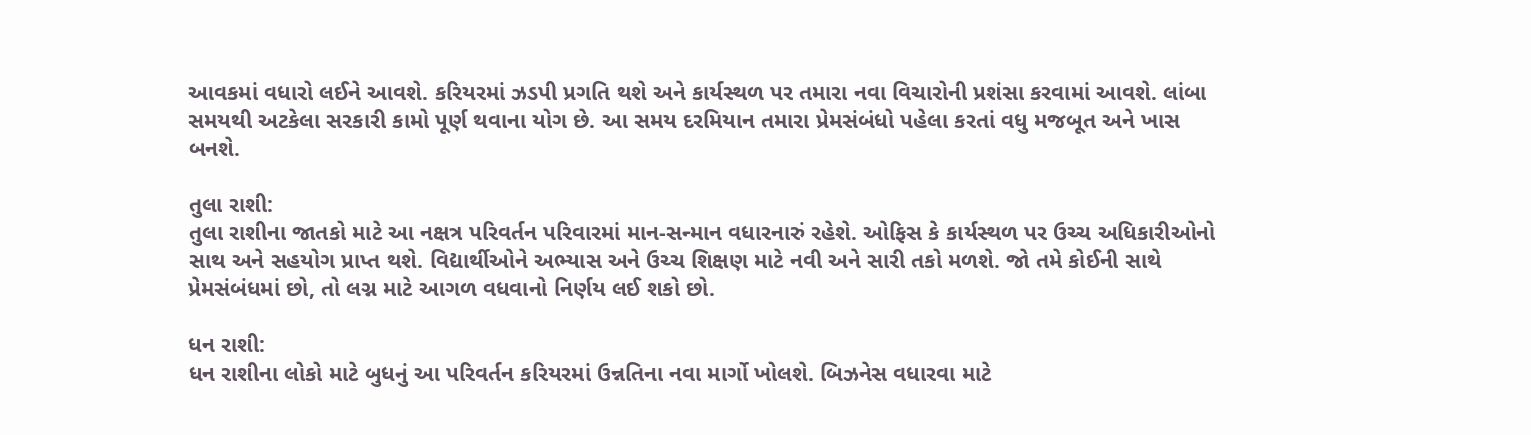આવકમાં વધારો લઈને આવશે. કરિયરમાં ઝડપી પ્રગતિ થશે અને કાર્યસ્થળ પર તમારા નવા વિચારોની પ્રશંસા કરવામાં આવશે. લાંબા સમયથી અટકેલા સરકારી કામો પૂર્ણ થવાના યોગ છે. આ સમય દરમિયાન તમારા પ્રેમસંબંધો પહેલા કરતાં વધુ મજબૂત અને ખાસ બનશે.

તુલા રાશી:
તુલા રાશીના જાતકો માટે આ નક્ષત્ર પરિવર્તન પરિવારમાં માન-સન્માન વધારનારું રહેશે. ઓફિસ કે કાર્યસ્થળ પર ઉચ્ચ અધિકારીઓનો સાથ અને સહયોગ પ્રાપ્ત થશે. વિદ્યાર્થીઓને અભ્યાસ અને ઉચ્ચ શિક્ષણ માટે નવી અને સારી તકો મળશે. જો તમે કોઈની સાથે પ્રેમસંબંધમાં છો, તો લગ્ન માટે આગળ વધવાનો નિર્ણય લઈ શકો છો.

ધન રાશી:
ધન રાશીના લોકો માટે બુધનું આ પરિવર્તન કરિયરમાં ઉન્નતિના નવા માર્ગો ખોલશે. બિઝનેસ વધારવા માટે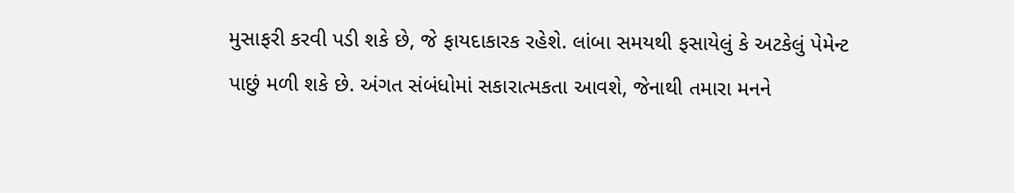મુસાફરી કરવી પડી શકે છે, જે ફાયદાકારક રહેશે. લાંબા સમયથી ફસાયેલું કે અટકેલું પેમેન્ટ પાછું મળી શકે છે. અંગત સંબંધોમાં સકારાત્મકતા આવશે, જેનાથી તમારા મનને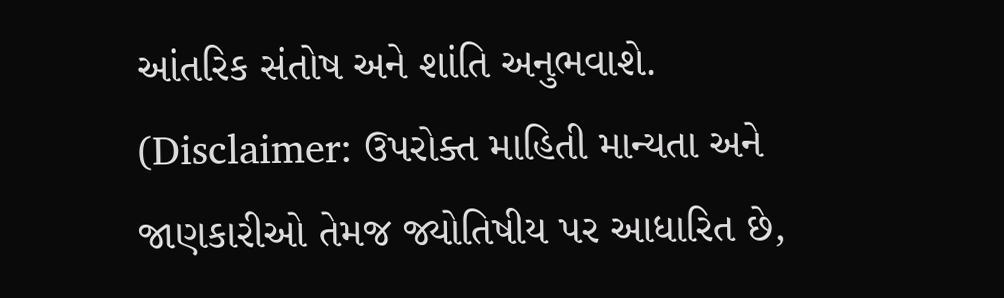આંતરિક સંતોષ અને શાંતિ અનુભવાશે.
(Disclaimer: ઉપરોક્ત માહિતી માન્યતા અને જાણકારીઓ તેમજ જ્યોતિષીય પર આધારિત છે,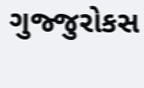ગુજ્જુરોકસ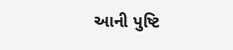આની પુષ્ટિ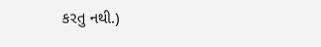કરતુ નથી.)